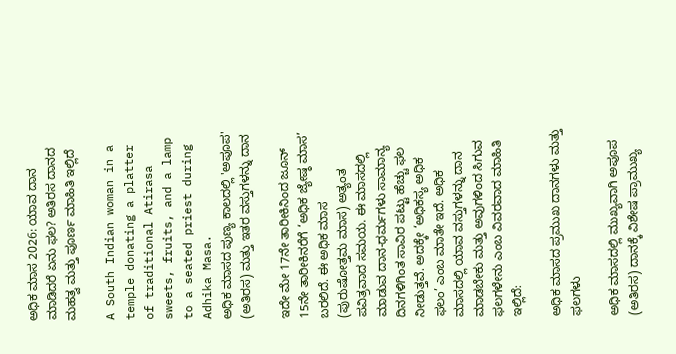ಅಧಿಕ ಮಾಸ 2026: ಯಾವ ದಾನ ಮಾಡಿದರೆ ಏನು ಫಲ? ಅತಿರಸ ದಾನದ ಮಹತ್ವ ಮತ್ತು ಪೂರ್ಣ ಮಾಹಿತಿ ಇಲ್ಲಿದೆ

A South Indian woman in a temple donating a platter of traditional Atirasa sweets, fruits, and a lamp to a seated priest during Adhika Masa.
ಅಧಿಕ ಮಾಸದ ಪುಣ್ಯ ಕಾಲದಲ್ಲಿ 'ಅಪೂಪ' (ಅತಿರಸ) ಮತ್ತು ಇತರ ವಸ್ತುಗಳನ್ನು ದಾನ

ಇದೇ ಮೇ 17ನೇ ತಾರೀಕಿನಿಂದ ಜೂನ್ 15ನೇ ತಾರೀಕಿನರೆಗೆ ‘ಅಧಿಕ ಜ್ಯೇಷ್ಠ ಮಾಸ’ ಬರಲಿದೆ. ಈ ಅಧಿಕ ಮಾಸ (ಪುರುಷೋತ್ತಮ ಮಾಸ) ಅತ್ಯಂತ ಪವಿತ್ರವಾದ ಸಮಯ. ಈ ಮಾಸದಲ್ಲಿ ಮಾಡುವ ದಾನ-ಧರ್ಮಗಳು ಸಾಮಾನ್ಯ ದಿನಗಳಿಗಿಂತ ಸಾವಿರ ಪಟ್ಟು ಹೆಚ್ಚು ಫಲ ನೀಡುತ್ತವೆ. ಅದಕ್ಕೇ ‘ಅಧಿಕಸ್ಯ ಅಧಿಕ ಫಲಂ’ ಎಂಬ ಮಾತೇ ಇದೆ. ಅಧಿಕ ಮಾಸದಲ್ಲಿ ಯಾವ ವಸ್ತುಗಳನ್ನು ದಾನ ಮಾಡಬೇಕು ಮತ್ತು ಅವುಗಳಿಂದ ಸಿಗುವ ಫಲಗಳೇನು ಎಂಬ ವಿವರವಾದ ಮಾಹಿತಿ ಇಲ್ಲಿದೆ:

ಅಧಿಕ ಮಾಸದ ಪ್ರಮುಖ ದಾನಗಳು ಮತ್ತು ಫಲಗಳು

ಅಧಿಕ ಮಾಸದಲ್ಲಿ ಮುಖ್ಯವಾಗಿ ಅಪೂಪ (ಅತಿರಸ) ದಾನಕ್ಕೆ ವಿಶೇಷ ಪ್ರಾಮುಖ್ಯ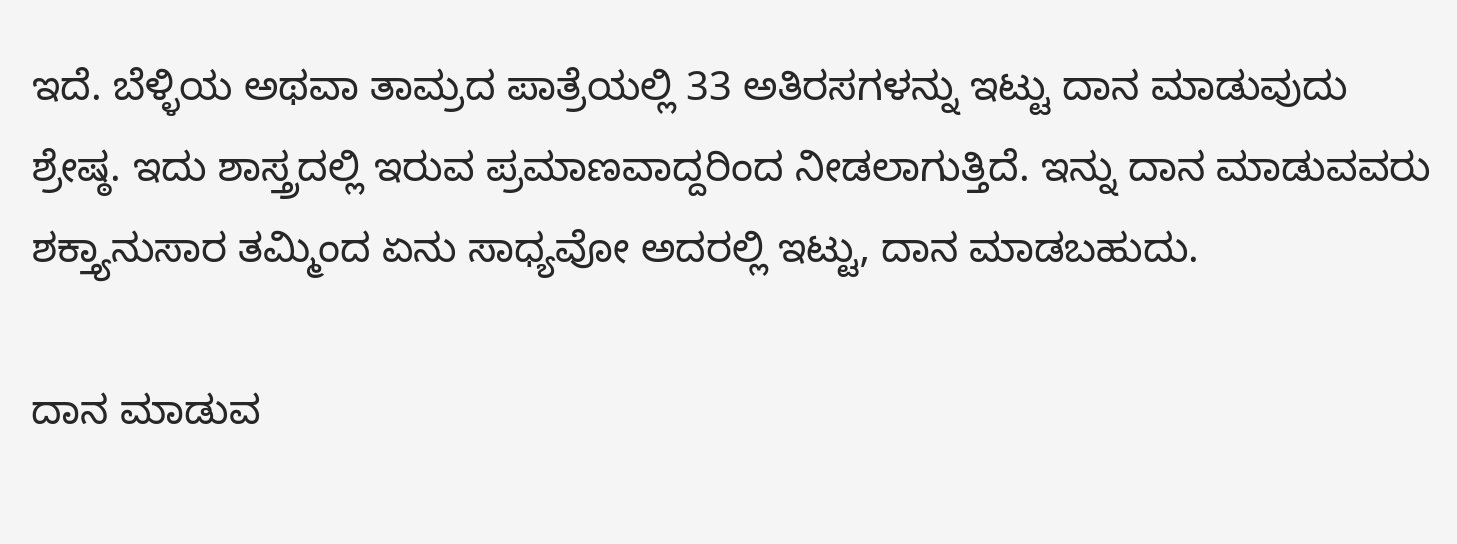ಇದೆ. ಬೆಳ್ಳಿಯ ಅಥವಾ ತಾಮ್ರದ ಪಾತ್ರೆಯಲ್ಲಿ 33 ಅತಿರಸಗಳನ್ನು ಇಟ್ಟು ದಾನ ಮಾಡುವುದು ಶ್ರೇಷ್ಠ. ಇದು ಶಾಸ್ತ್ರದಲ್ಲಿ ಇರುವ ಪ್ರಮಾಣವಾದ್ದರಿಂದ ನೀಡಲಾಗುತ್ತಿದೆ. ಇನ್ನು ದಾನ ಮಾಡುವವರು ಶಕ್ತ್ಯಾನುಸಾರ ತಮ್ಮಿಂದ ಏನು ಸಾಧ್ಯವೋ ಅದರಲ್ಲಿ ಇಟ್ಟು, ದಾನ ಮಾಡಬಹುದು.

ದಾನ ಮಾಡುವ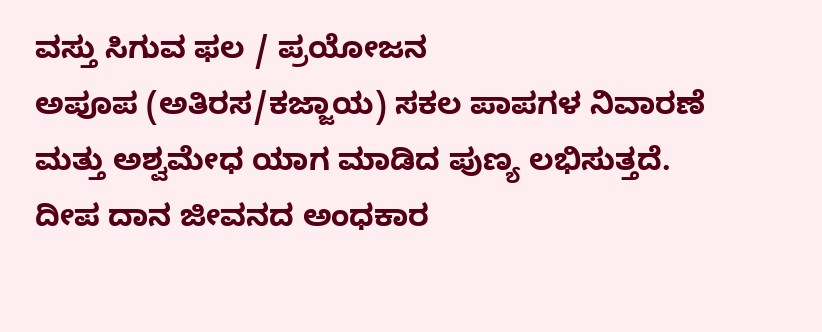ವಸ್ತು ಸಿಗುವ ಫಲ / ಪ್ರಯೋಜನ
ಅಪೂಪ (ಅತಿರಸ/ಕಜ್ಜಾಯ) ಸಕಲ ಪಾಪಗಳ ನಿವಾರಣೆ ಮತ್ತು ಅಶ್ವಮೇಧ ಯಾಗ ಮಾಡಿದ ಪುಣ್ಯ ಲಭಿಸುತ್ತದೆ.
ದೀಪ ದಾನ ಜೀವನದ ಅಂಧಕಾರ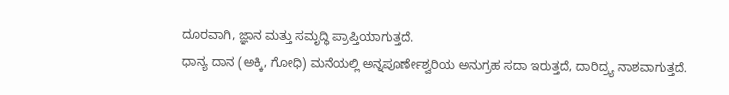ದೂರವಾಗಿ, ಜ್ಞಾನ ಮತ್ತು ಸಮೃದ್ಧಿ ಪ್ರಾಪ್ತಿಯಾಗುತ್ತದೆ.
ಧಾನ್ಯ ದಾನ (ಅಕ್ಕಿ, ಗೋಧಿ) ಮನೆಯಲ್ಲಿ ಅನ್ನಪೂರ್ಣೇಶ್ವರಿಯ ಅನುಗ್ರಹ ಸದಾ ಇರುತ್ತದೆ, ದಾರಿದ್ರ್ಯ ನಾಶವಾಗುತ್ತದೆ.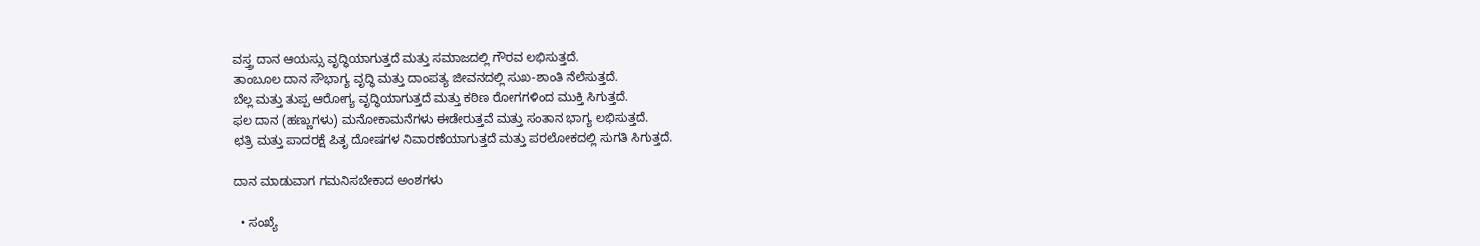ವಸ್ತ್ರ ದಾನ ಆಯಸ್ಸು ವೃದ್ಧಿಯಾಗುತ್ತದೆ ಮತ್ತು ಸಮಾಜದಲ್ಲಿ ಗೌರವ ಲಭಿಸುತ್ತದೆ.
ತಾಂಬೂಲ ದಾನ ಸೌಭಾಗ್ಯ ವೃದ್ಧಿ ಮತ್ತು ದಾಂಪತ್ಯ ಜೀವನದಲ್ಲಿ ಸುಖ-ಶಾಂತಿ ನೆಲೆಸುತ್ತದೆ.
ಬೆಲ್ಲ ಮತ್ತು ತುಪ್ಪ ಆರೋಗ್ಯ ವೃದ್ಧಿಯಾಗುತ್ತದೆ ಮತ್ತು ಕಠಿಣ ರೋಗಗಳಿಂದ ಮುಕ್ತಿ ಸಿಗುತ್ತದೆ.
ಫಲ ದಾನ (ಹಣ್ಣುಗಳು) ಮನೋಕಾಮನೆಗಳು ಈಡೇರುತ್ತವೆ ಮತ್ತು ಸಂತಾನ ಭಾಗ್ಯ ಲಭಿಸುತ್ತದೆ.
ಛತ್ರಿ ಮತ್ತು ಪಾದರಕ್ಷೆ ಪಿತೃ ದೋಷಗಳ ನಿವಾರಣೆಯಾಗುತ್ತದೆ ಮತ್ತು ಪರಲೋಕದಲ್ಲಿ ಸುಗತಿ ಸಿಗುತ್ತದೆ.

ದಾನ ಮಾಡುವಾಗ ಗಮನಿಸಬೇಕಾದ ಅಂಶಗಳು

  • ಸಂಖ್ಯೆ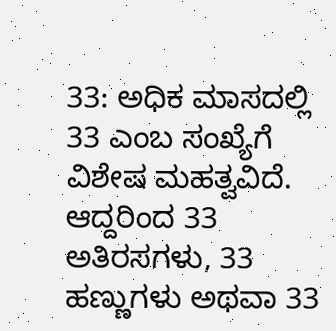33: ಅಧಿಕ ಮಾಸದಲ್ಲಿ 33 ಎಂಬ ಸಂಖ್ಯೆಗೆ ವಿಶೇಷ ಮಹತ್ವವಿದೆ. ಆದ್ದರಿಂದ 33 ಅತಿರಸಗಳು, 33 ಹಣ್ಣುಗಳು ಅಥವಾ 33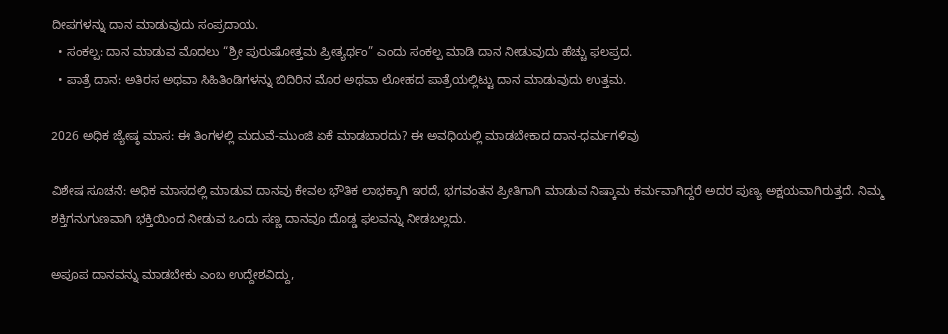ದೀಪಗಳನ್ನು ದಾನ ಮಾಡುವುದು ಸಂಪ್ರದಾಯ.
  • ಸಂಕಲ್ಪ: ದಾನ ಮಾಡುವ ಮೊದಲು “ಶ್ರೀ ಪುರುಷೋತ್ತಮ ಪ್ರೀತ್ಯರ್ಥಂ” ಎಂದು ಸಂಕಲ್ಪ ಮಾಡಿ ದಾನ ನೀಡುವುದು ಹೆಚ್ಚು ಫಲಪ್ರದ.
  • ಪಾತ್ರೆ ದಾನ: ಅತಿರಸ ಅಥವಾ ಸಿಹಿತಿಂಡಿಗಳನ್ನು ಬಿದಿರಿನ ಮೊರ ಅಥವಾ ಲೋಹದ ಪಾತ್ರೆಯಲ್ಲಿಟ್ಟು ದಾನ ಮಾಡುವುದು ಉತ್ತಮ.

2026 ಅಧಿಕ ಜ್ಯೇಷ್ಠ ಮಾಸ: ಈ ತಿಂಗಳಲ್ಲಿ ಮದುವೆ-ಮುಂಜಿ ಏಕೆ ಮಾಡಬಾರದು? ಈ ಅವಧಿಯಲ್ಲಿ ಮಾಡಬೇಕಾದ ದಾನ-ಧರ್ಮಗಳಿವು

ವಿಶೇಷ ಸೂಚನೆ: ಅಧಿಕ ಮಾಸದಲ್ಲಿ ಮಾಡುವ ದಾನವು ಕೇವಲ ಭೌತಿಕ ಲಾಭಕ್ಕಾಗಿ ಇರದೆ, ಭಗವಂತನ ಪ್ರೀತಿಗಾಗಿ ಮಾಡುವ ನಿಷ್ಕಾಮ ಕರ್ಮವಾಗಿದ್ದರೆ ಅದರ ಪುಣ್ಯ ಅಕ್ಷಯವಾಗಿರುತ್ತದೆ. ನಿಮ್ಮ ಶಕ್ತಿಗನುಗುಣವಾಗಿ ಭಕ್ತಿಯಿಂದ ನೀಡುವ ಒಂದು ಸಣ್ಣ ದಾನವೂ ದೊಡ್ಡ ಫಲವನ್ನು ನೀಡಬಲ್ಲದು.

ಅಪೂಪ ದಾನವನ್ನು ಮಾಡಬೇಕು ಎಂಬ ಉದ್ದೇಶವಿದ್ದು,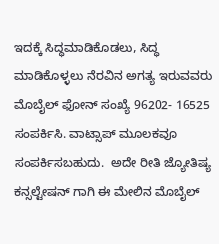ಇದಕ್ಕೆ ಸಿದ್ಧಮಾಡಿಕೊಡಲು, ಸಿದ್ಧ ಮಾಡಿಕೊಳ್ಳಲು ನೆರವಿನ ಅಗತ್ಯ ಇರುವವರು ಮೊಬೈಲ್ ಫೋನ್ ಸಂಖ್ಯೆ 96202- 16525 ಸಂಪರ್ಕಿಸಿ. ವಾಟ್ಸಾಪ್ ಮೂಲಕವೂ ಸಂಪರ್ಕಿಸಬಹುದು.  ಅದೇ ರೀತಿ ಜ್ಯೋತಿಷ್ಯ ಕನ್ಸಲ್ಟೇಷನ್ ಗಾಗಿ ಈ ಮೇಲಿನ ಮೊಬೈಲ್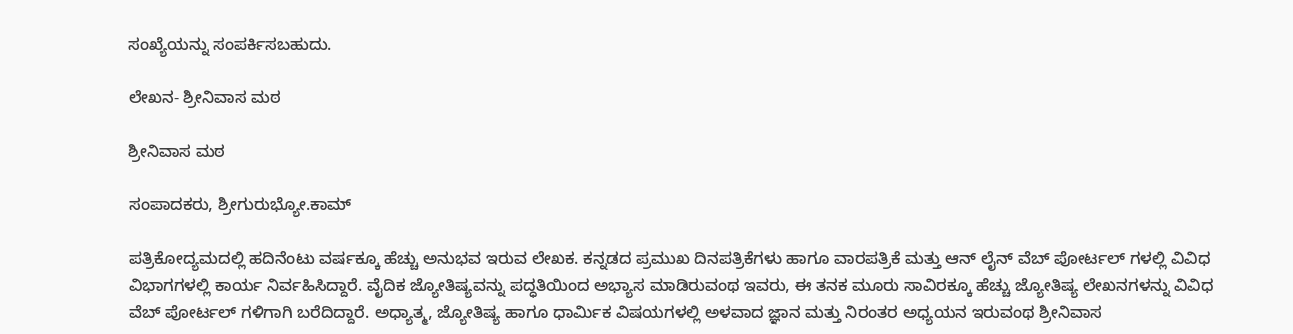ಸಂಖ್ಯೆಯನ್ನು ಸಂಪರ್ಕಿಸಬಹುದು.

ಲೇಖನ- ಶ್ರೀನಿವಾಸ ಮಠ

ಶ್ರೀನಿವಾಸ ಮಠ

ಸಂಪಾದಕರು, ಶ್ರೀಗುರುಭ್ಯೋ.ಕಾಮ್

ಪತ್ರಿಕೋದ್ಯಮದಲ್ಲಿ ಹದಿನೆಂಟು ವರ್ಷಕ್ಕೂ ಹೆಚ್ಚು ಅನುಭವ ಇರುವ ಲೇಖಕ. ಕನ್ನಡದ ಪ್ರಮುಖ ದಿನಪತ್ರಿಕೆಗಳು ಹಾಗೂ ವಾರಪತ್ರಿಕೆ ಮತ್ತು ಆನ್ ಲೈನ್ ವೆಬ್ ಪೋರ್ಟಲ್ ಗಳಲ್ಲಿ ವಿವಿಧ ವಿಭಾಗಗಳಲ್ಲಿ ಕಾರ್ಯ ನಿರ್ವಹಿಸಿದ್ದಾರೆ. ವೈದಿಕ ಜ್ಯೋತಿಷ್ಯವನ್ನು ಪದ್ಧತಿಯಿಂದ ಅಭ್ಯಾಸ ಮಾಡಿರುವಂಥ ಇವರು, ಈ ತನಕ ಮೂರು ಸಾವಿರಕ್ಕೂ ಹೆಚ್ಚು ಜ್ಯೋತಿಷ್ಯ ಲೇಖನಗಳನ್ನು ವಿವಿಧ ವೆಬ್ ಪೋರ್ಟಲ್ ಗಳಿಗಾಗಿ ಬರೆದಿದ್ದಾರೆ. ಅಧ್ಯಾತ್ಮ, ಜ್ಯೋತಿಷ್ಯ ಹಾಗೂ ಧಾರ್ಮಿಕ ವಿಷಯಗಳಲ್ಲಿ ಅಳವಾದ ಜ್ಞಾನ ಮತ್ತು ನಿರಂತರ ಅಧ್ಯಯನ ಇರುವಂಥ ಶ್ರೀನಿವಾಸ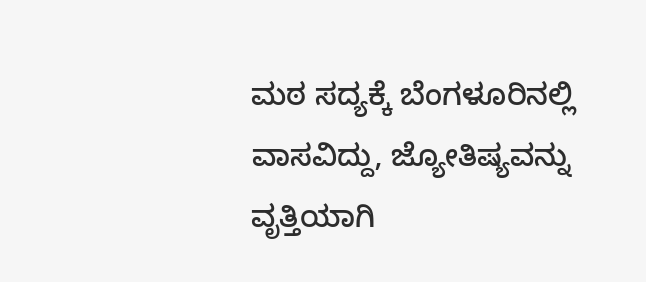ಮಠ ಸದ್ಯಕ್ಕೆ ಬೆಂಗಳೂರಿನಲ್ಲಿ ವಾಸವಿದ್ದು, ಜ್ಯೋತಿಷ್ಯವನ್ನು ವೃತ್ತಿಯಾಗಿ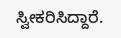ಸ್ವೀಕರಿಸಿದ್ದಾರೆ.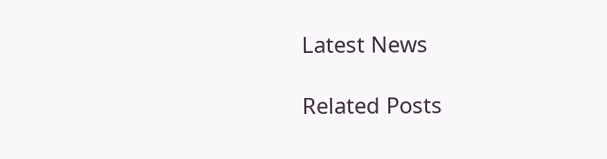Latest News

Related Posts